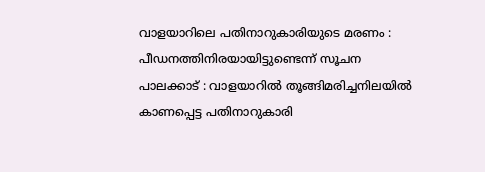വാളയാറിലെ പതിനാറുകാരിയുടെ മരണം : പീഡനത്തിനിരയായിട്ടുണ്ടെന്ന് സൂചന
പാലക്കാട് : വാളയാറിൽ തൂങ്ങിമരിച്ചനിലയിൽ കാണപ്പെട്ട പതിനാറുകാരി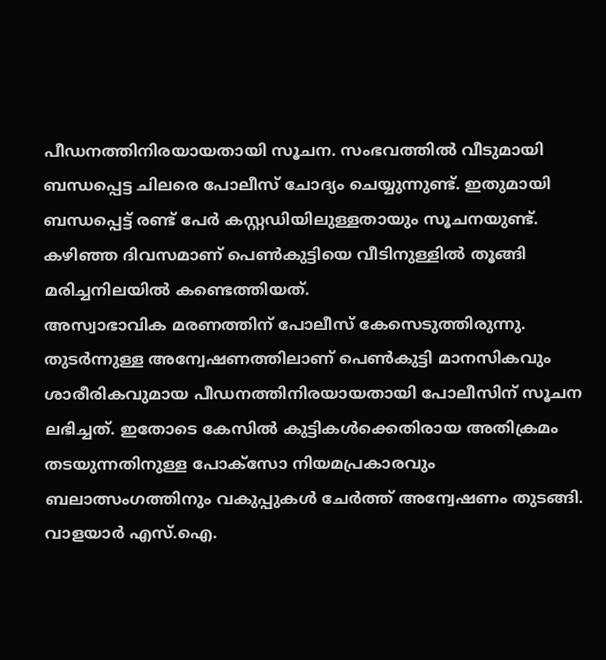പീഡനത്തിനിരയായതായി സൂചന. സംഭവത്തിൽ വീടുമായി ബന്ധപ്പെട്ട ചിലരെ പോലീസ് ചോദ്യം ചെയ്യുന്നുണ്ട്. ഇതുമായി ബന്ധപ്പെട്ട് രണ്ട് പേർ കസ്റ്റഡിയിലുള്ളതായും സൂചനയുണ്ട്. കഴിഞ്ഞ ദിവസമാണ് പെൺകുട്ടിയെ വീടിനുള്ളിൽ തൂങ്ങി മരിച്ചനിലയിൽ കണ്ടെത്തിയത്.
അസ്വാഭാവിക മരണത്തിന് പോലീസ് കേസെടുത്തിരുന്നു. തുടർന്നുള്ള അന്വേഷണത്തിലാണ് പെൺകുട്ടി മാനസികവും ശാരീരികവുമായ പീഡനത്തിനിരയായതായി പോലീസിന് സൂചന ലഭിച്ചത്. ഇതോടെ കേസിൽ കുട്ടികൾക്കെതിരായ അതിക്രമം തടയുന്നതിനുള്ള പോക്സോ നിയമപ്രകാരവും ബലാത്സംഗത്തിനും വകുപ്പുകൾ ചേർത്ത് അന്വേഷണം തുടങ്ങി. വാളയാർ എസ്.ഐ.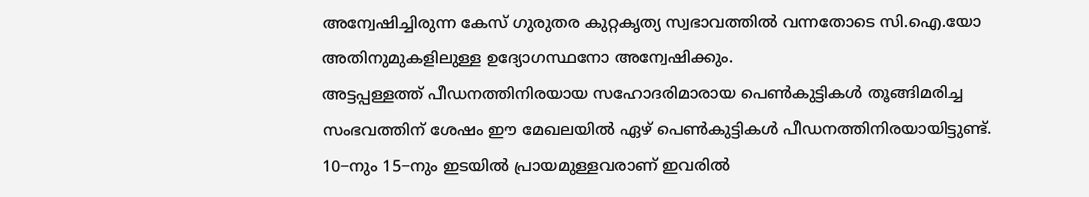അന്വേഷിച്ചിരുന്ന കേസ് ഗുരുതര കുറ്റകൃത്യ സ്വഭാവത്തിൽ വന്നതോടെ സി.ഐ.യോ അതിനുമുകളിലുള്ള ഉദ്യോഗസ്ഥനോ അന്വേഷിക്കും.
അട്ടപ്പള്ളത്ത് പീഡനത്തിനിരയായ സഹോദരിമാരായ പെൺകുട്ടികൾ തൂങ്ങിമരിച്ച സംഭവത്തിന് ശേഷം ഈ മേഖലയിൽ ഏഴ് പെൺകുട്ടികൾ പീഡനത്തിനിരയായിട്ടുണ്ട്. 10−നും 15−നും ഇടയിൽ പ്രായമുള്ളവരാണ് ഇവരിൽ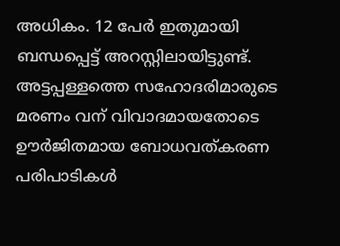അധികം. 12 പേർ ഇതുമായി ബന്ധപ്പെട്ട് അറസ്റ്റിലായിട്ടുണ്ട്.
അട്ടപ്പള്ളത്തെ സഹോദരിമാരുടെ മരണം വന് വിവാദമായതോടെ ഊർജിതമായ ബോധവത്കരണ പരിപാടികൾ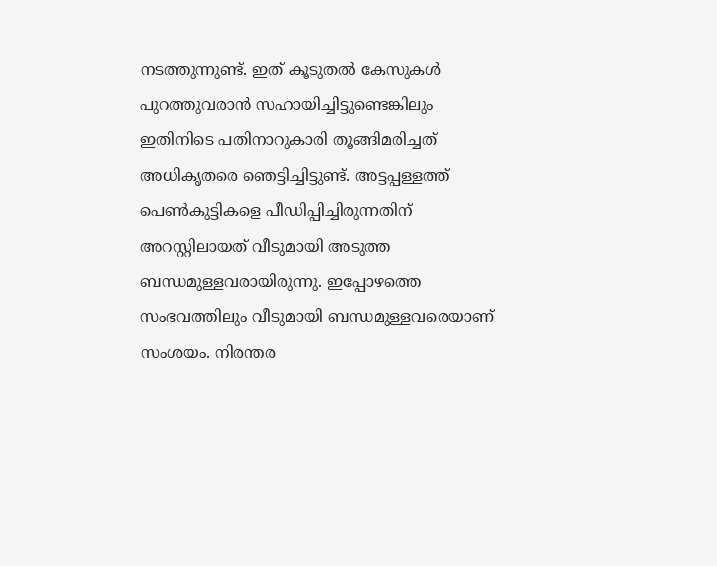നടത്തുന്നുണ്ട്. ഇത് കൂടുതൽ കേസുകൾ പുറത്തുവരാൻ സഹായിച്ചിട്ടുണ്ടെങ്കിലും ഇതിനിടെ പതിനാറുകാരി തൂങ്ങിമരിച്ചത് അധികൃതരെ ഞെട്ടിച്ചിട്ടുണ്ട്. അട്ടപ്പള്ളത്ത് പെൺകുട്ടികളെ പീഡിപ്പിച്ചിരുന്നതിന് അറസ്റ്റിലായത് വീടുമായി അടുത്ത ബന്ധമുള്ളവരായിരുന്നു. ഇപ്പോഴത്തെ സംഭവത്തിലും വീടുമായി ബന്ധമുള്ളവരെയാണ് സംശയം. നിരന്തര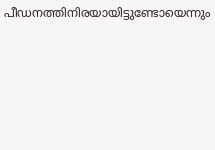പീഡനത്തിനിരയായിട്ടുണ്ടോയെന്നും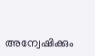അന്വേഷിക്കും